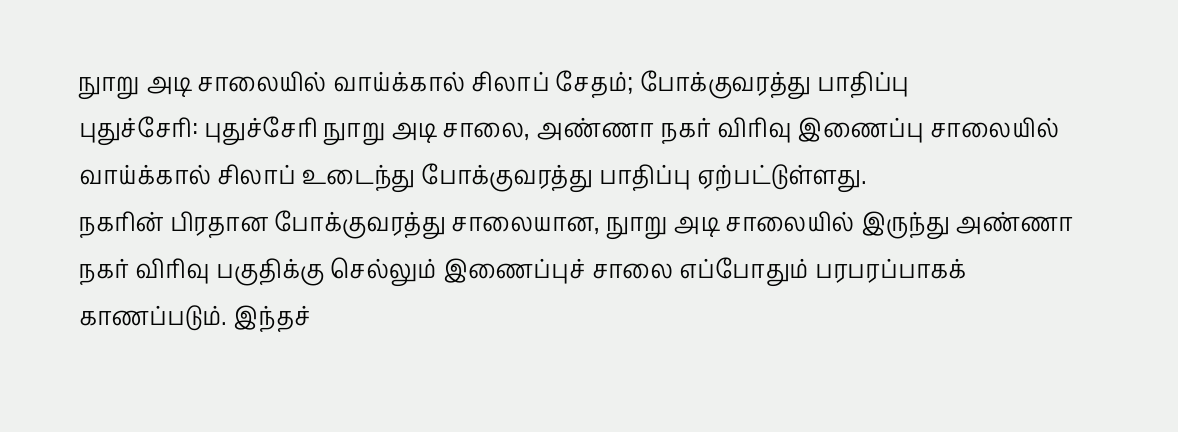நுாறு அடி சாலையில் வாய்க்கால் சிலாப் சேதம்; போக்குவரத்து பாதிப்பு
புதுச்சேரி: புதுச்சேரி நுாறு அடி சாலை, அண்ணா நகர் விரிவு இணைப்பு சாலையில் வாய்க்கால் சிலாப் உடைந்து போக்குவரத்து பாதிப்பு ஏற்பட்டுள்ளது.
நகரின் பிரதான போக்குவரத்து சாலையான, நுாறு அடி சாலையில் இருந்து அண்ணா நகர் விரிவு பகுதிக்கு செல்லும் இணைப்புச் சாலை எப்போதும் பரபரப்பாகக் காணப்படும். இந்தச்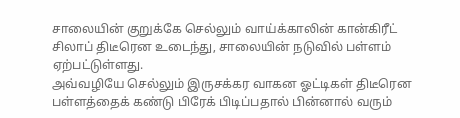சாலையின் குறுக்கே செல்லும் வாய்க்காலின் கான்கிரீட் சிலாப் திடீரென உடைந்து, சாலையின் நடுவில் பள்ளம் ஏற்பட்டுள்ளது.
அவ்வழியே செல்லும் இருசக்கர வாகன ஓட்டிகள் திடீரென பள்ளத்தைக் கண்டு பிரேக் பிடிப்பதால் பின்னால் வரும்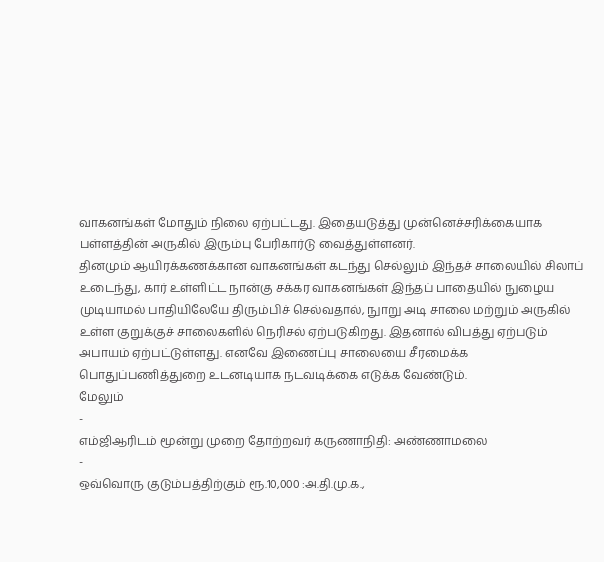வாகனங்கள் மோதும் நிலை ஏற்பட்டது. இதையடுத்து முன்னெச்சரிக்கையாக பள்ளத்தின் அருகில் இரும்பு பேரிகார்டு வைத்துள்ளனர்.
தினமும் ஆயிரக்கணக்கான வாகனங்கள் கடந்து செல்லும் இந்தச் சாலையில் சிலாப் உடைந்து, கார் உள்ளிட்ட நான்கு சக்கர வாகனங்கள் இந்தப் பாதையில் நுழைய முடியாமல் பாதியிலேயே திரும்பிச் செல்வதால், நுாறு அடி சாலை மற்றும் அருகில் உள்ள குறுக்குச் சாலைகளில் நெரிசல் ஏற்படுகிறது. இதனால் விபத்து ஏற்படும் அபாயம் ஏற்பட்டுள்ளது. எனவே இணைப்பு சாலையை சீரமைக்க பொதுப்பணித்துறை உடனடியாக நடவடிக்கை எடுக்க வேண்டும்.
மேலும்
-
எம்ஜிஆரிடம் மூன்று முறை தோற்றவர் கருணாநிதி: அண்ணாமலை
-
ஒவ்வொரு குடும்பத்திற்கும் ரூ.10,000 :அ.தி.மு.க.,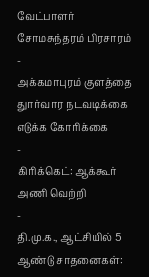வேட்பாளர் சோமசுந்தரம் பிரசாரம்
-
அக்கமாபுரம் குளத்தை துார்வார நடவடிக்கை எடுக்க கோரிக்கை
-
கிரிக்கெட்: ஆக்கூர் அணி வெற்றி
-
தி.மு.க., ஆட்சியில் 5 ஆண்டு சாதனைகள்: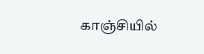காஞ்சியில்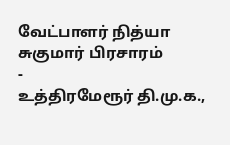வேட்பாளர் நித்யா சுகுமார் பிரசாரம்
-
உத்திரமேரூர் தி.மு.க.,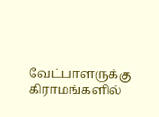வேட்பாளருக்கு கிராமங்களில்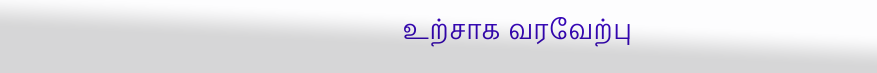உற்சாக வரவேற்பு